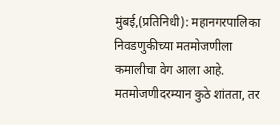मुंबई,(प्रतिनिधी): महानगरपालिका निवडणुकीच्या मतमोजणीला कमालीचा वेग आला आहे. मतमोजणीदरम्यान कुठे शांतता, तर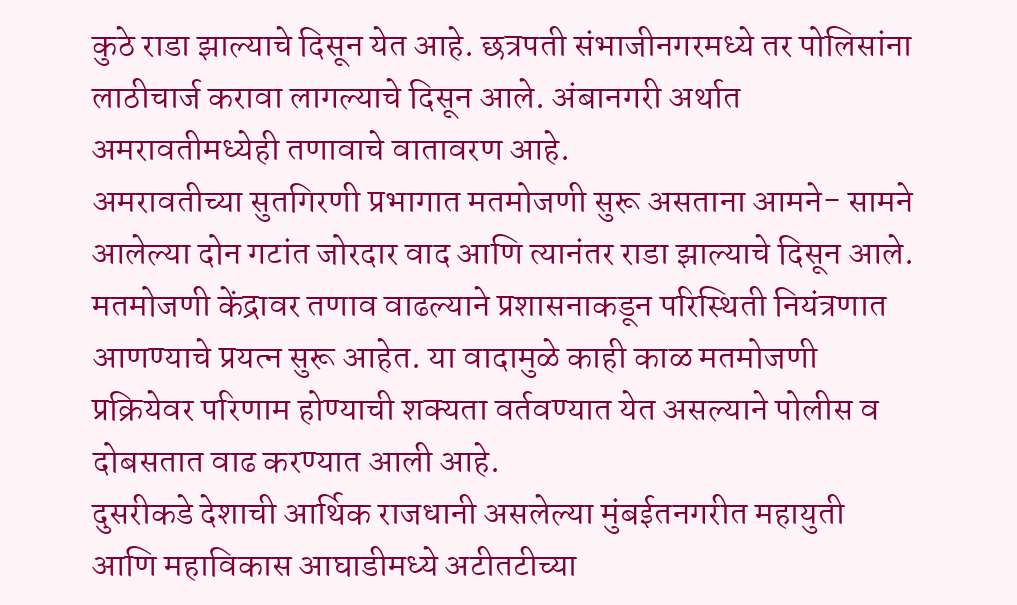कुठे राडा झाल्याचे दिसून येत आहे. छत्रपती संभाजीनगरमध्ये तर पोलिसांना लाठीचार्ज करावा लागल्याचे दिसून आले. अंबानगरी अर्थात अमरावतीमध्येही तणावाचे वातावरण आहे.
अमरावतीच्या सुतगिरणी प्रभागात मतमोजणी सुरू असताना आमने- सामने आलेल्या दोन गटांत जोरदार वाद आणि त्यानंतर राडा झाल्याचे दिसून आले. मतमोजणी केंद्रावर तणाव वाढल्याने प्रशासनाकडून परिस्थिती नियंत्रणात आणण्याचे प्रयत्न सुरू आहेत. या वादामुळे काही काळ मतमोजणी प्रक्रियेवर परिणाम होण्याची शक्यता वर्तवण्यात येत असल्याने पोलीस व दोबसतात वाढ करण्यात आली आहे.
दुसरीकडे देशाची आर्थिक राजधानी असलेल्या मुंबईतनगरीत महायुती आणि महाविकास आघाडीमध्ये अटीतटीच्या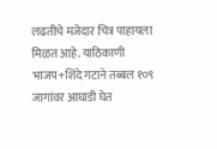लढतीचे मजेदार चित्र पाहायला मिळत आहे. याठिकाणी भाजप+शिंदे गटाने तब्बल १०९ जागांवर आघाडी घेत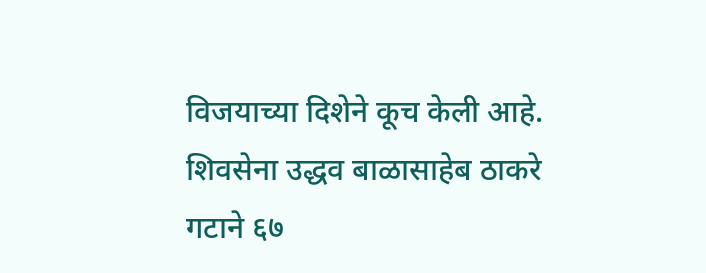विजयाच्या दिशेने कूच केली आहे. शिवसेना उद्धव बाळासाहेब ठाकरे गटाने ६७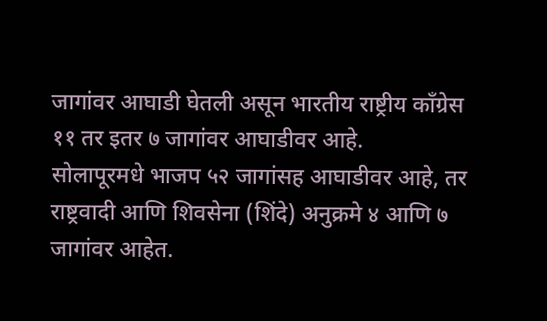जागांवर आघाडी घेतली असून भारतीय राष्ट्रीय काँग्रेस ११ तर इतर ७ जागांवर आघाडीवर आहे.
सोलापूरमधे भाजप ५२ जागांसह आघाडीवर आहे, तर राष्ट्रवादी आणि शिवसेना (शिंदे) अनुक्रमे ४ आणि ७ जागांवर आहेत.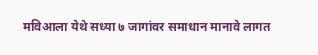मविआला येथे सध्या ७ जागांवर समाधान मानावे लागत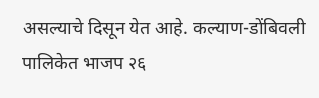असल्याचे दिसून येत आहे. कल्याण-डोंबिवली पालिकेत भाजप २६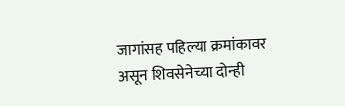जागांसह पहिल्या क्रमांकावर असून शिवसेनेच्या दोन्ही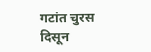गटांत चुरस दिसून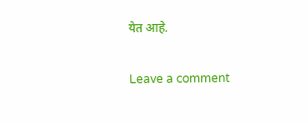येत आहे.

Leave a comment